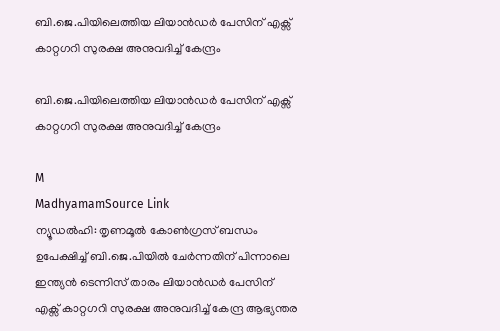ബി.ജെ.പിയിലെത്തിയ ലിയാൻഡർ പേസിന് എക്സ് കാറ്റഗറി സുരക്ഷ അനുവദിച്ച് കേന്ദ്രം

ബി.ജെ.പിയിലെത്തിയ ലിയാൻഡർ പേസിന് എക്സ് കാറ്റഗറി സുരക്ഷ അനുവദിച്ച് കേന്ദ്രം

M
MadhyamamSource Link
ന്യൂഡൽഹി: തൃണമൂൽ കോൺഗ്രസ് ബന്ധം ഉപേക്ഷിച്ച് ബി.ജെ.പിയിൽ ചേർന്നതിന് പിന്നാലെ ഇന്ത്യൻ ടെന്നിസ് താരം ലിയാൻഡർ പേസിന് എക്സ് കാറ്റഗറി സുരക്ഷ അനുവദിച്ച് കേന്ദ്ര ആഭ്യന്തര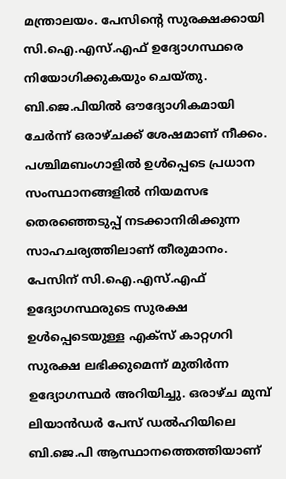മന്ത്രാലയം. പേസിന്റെ സുരക്ഷക്കായി സി.ഐ.എസ്.എഫ് ഉദ്യോഗസ്ഥരെ നിയോഗിക്കുകയും ചെയ്തു. ബി.ജെ.പിയിൽ ഔദ്യോഗികമായി ചേർന്ന് ഒരാഴ്ചക്ക് ശേഷമാണ് നീക്കം. പശ്ചിമബംഗാളിൽ ഉൾപ്പെടെ പ്രധാന സംസ്ഥാനങ്ങളിൽ നിയമസഭ തെരഞ്ഞെടുപ്പ് നടക്കാനിരിക്കുന്ന സാഹചര്യത്തിലാണ് തീരുമാനം. പേസിന് സി.ഐ.എസ്.എഫ് ഉദ്യോഗസ്ഥരുടെ സുരക്ഷ ഉൾപ്പെടെയുള്ള എക്സ് കാറ്റഗറി സുരക്ഷ ലഭിക്കുമെന്ന് മുതിർന്ന ഉദ്യോഗസ്ഥർ അറിയിച്ചു. ഒരാഴ്ച മുമ്പ് ലിയാൻഡർ പേസ് ഡൽഹിയിലെ ബി.ജെ.പി ആസ്ഥാനത്തെത്തിയാണ്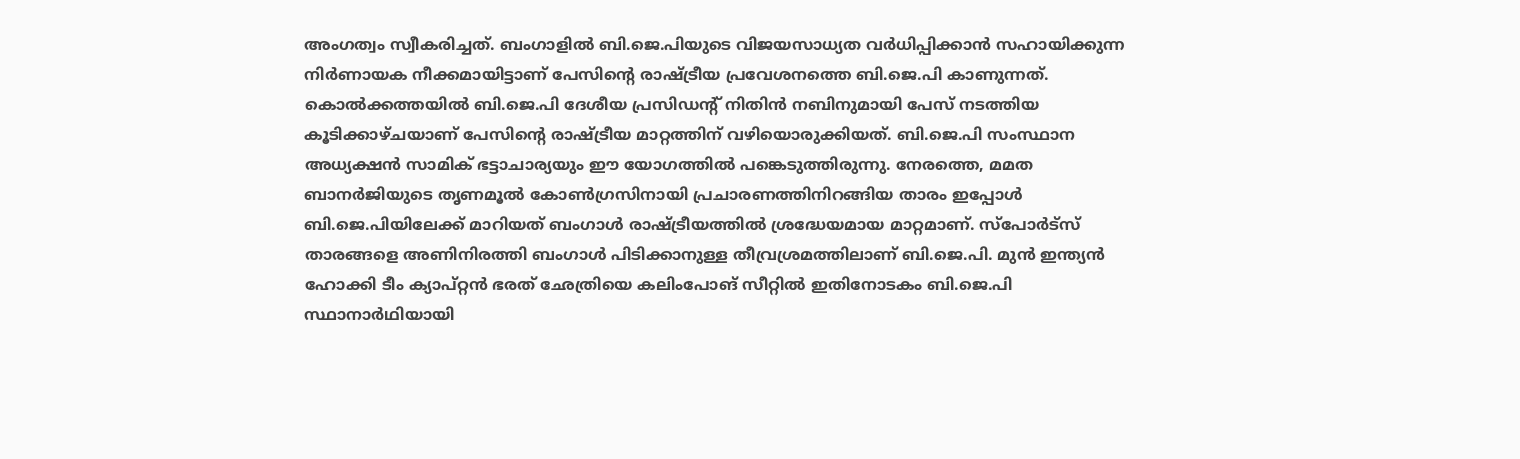അംഗത്വം സ്വീകരിച്ചത്. ബംഗാളിൽ ബി.ജെ.പിയുടെ വിജയസാധ്യത വർധിപ്പിക്കാൻ സഹായിക്കുന്ന നിർണായക നീക്കമായിട്ടാണ് പേസിന്റെ രാഷ്ട്രീയ പ്രവേശനത്തെ ബി.ജെ.പി കാണുന്നത്. കൊൽക്കത്തയിൽ ബി.ജെ.പി ദേശീയ പ്രസിഡന്റ് നിതിൻ നബിനുമായി പേസ് നടത്തിയ കൂടിക്കാഴ്ചയാണ് പേസിന്റെ രാഷ്ട്രീയ മാറ്റത്തിന് വഴിയൊരുക്കിയത്. ബി.ജെ.പി സംസ്ഥാന അധ്യക്ഷൻ സാമിക് ഭട്ടാചാര്യയും ഈ യോഗത്തിൽ പങ്കെടുത്തിരുന്നു. നേരത്തെ, മമത ബാനർജിയുടെ തൃണമൂൽ കോൺഗ്രസിനായി പ്രചാരണത്തിനിറങ്ങിയ താരം ഇപ്പോൾ ബി.ജെ.പിയിലേക്ക് മാറിയത് ബംഗാൾ രാഷ്ട്രീയത്തിൽ ശ്രദ്ധേയമായ മാറ്റമാണ്. സ്പോർട്സ് താരങ്ങളെ അണിനിരത്തി ബംഗാൾ പിടിക്കാനുള്ള തീവ്രശ്രമത്തിലാണ് ബി.ജെ.പി. മുൻ ഇന്ത്യൻ ഹോക്കി ടീം ക്യാപ്റ്റൻ ഭരത് ഛേത്രിയെ കലിംപോങ് സീറ്റിൽ ഇതിനോടകം ബി.ജെ.പി സ്ഥാനാർഥിയായി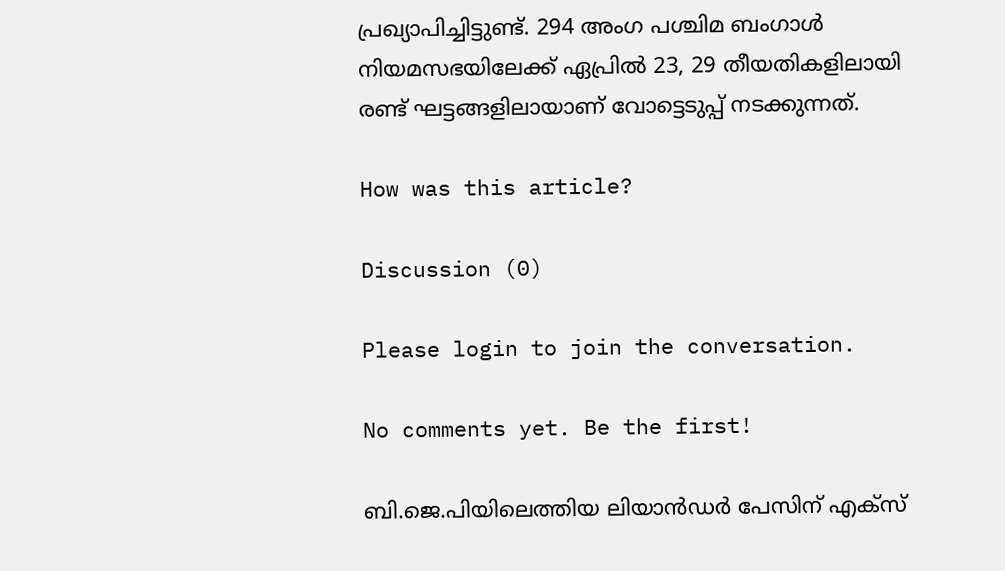പ്രഖ്യാപിച്ചിട്ടുണ്ട്. 294 അംഗ പശ്ചിമ ബംഗാൾ നിയമസഭയിലേക്ക് ഏപ്രിൽ 23, 29 തീയതികളിലായി രണ്ട് ഘട്ടങ്ങളിലായാണ് വോട്ടെടുപ്പ് നടക്കുന്നത്.

How was this article?

Discussion (0)

Please login to join the conversation.

No comments yet. Be the first!

ബി.ജെ.പിയിലെത്തിയ ലിയാൻഡർ പേസിന് എക്സ്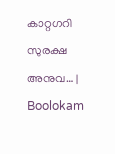കാറ്റഗറി സുരക്ഷ അനുവ… | Boolokam